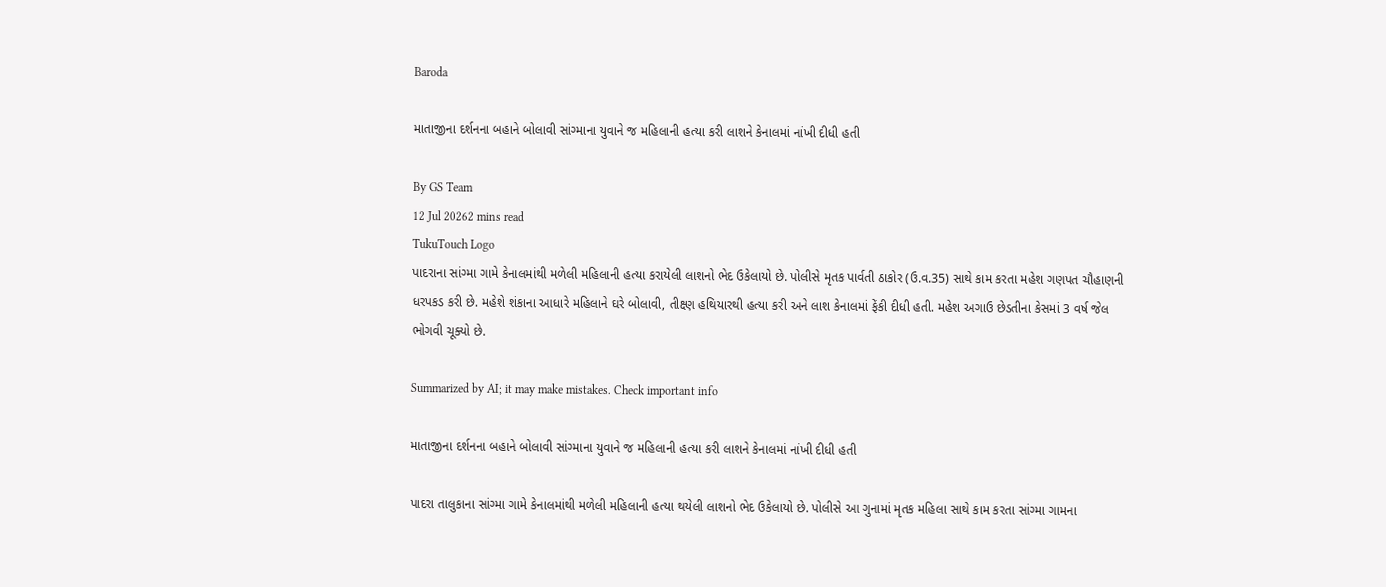Baroda

માતાજીના દર્શનના બહાને બોલાવી સાંગ્માના યુવાને જ મહિલાની હત્યા કરી લાશને કેનાલમાં નાંખી દીધી હતી

By GS Team
12 Jul 20262 mins read
TukuTouch Logo
પાદરાના સાંગ્મા ગામે કેનાલમાંથી મળેલી મહિલાની હત્યા કરાયેલી લાશનો ભેદ ઉકેલાયો છે. પોલીસે મૃતક પાર્વતી ઠાકોર (ઉ.વ.35) સાથે કામ કરતા મહેશ ગણપત ચૌહાણની ધરપકડ કરી છે. મહેશે શંકાના આધારે મહિલાને ઘરે બોલાવી, તીક્ષ્ણ હથિયારથી હત્યા કરી અને લાશ કેનાલમાં ફેંકી દીધી હતી. મહેશ અગાઉ છેડતીના કેસમાં 3 વર્ષ જેલ ભોગવી ચૂક્યો છે.

Summarized by AI; it may make mistakes. Check important info

માતાજીના દર્શનના બહાને બોલાવી સાંગ્માના યુવાને જ મહિલાની હત્યા કરી લાશને કેનાલમાં નાંખી દીધી હતી

પાદરા તાલુકાના સાંગ્મા ગામે કેનાલમાંથી મળેલી મહિલાની હત્યા થયેલી લાશનો ભેદ ઉકેલાયો છે. પોલીસે આ ગુનામાં મૃતક મહિલા સાથે કામ કરતા સાંગ્મા ગામના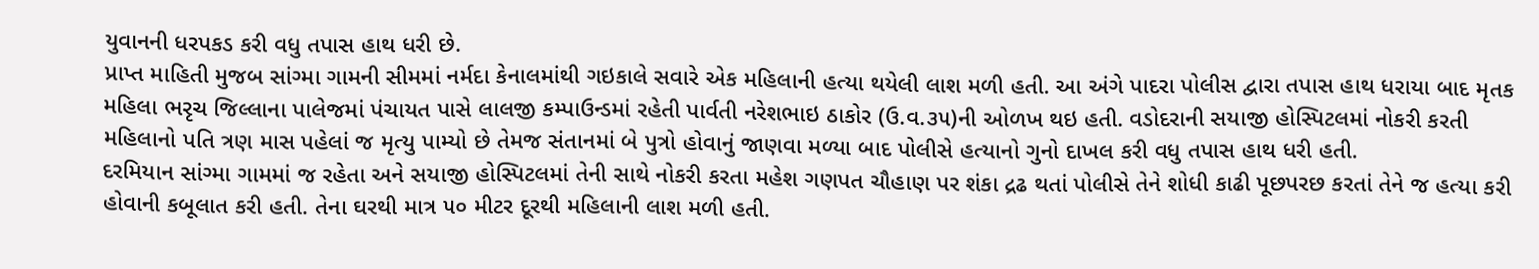યુવાનની ધરપકડ કરી વધુ તપાસ હાથ ધરી છે.
પ્રાપ્ત માહિતી મુજબ સાંગ્મા ગામની સીમમાં નર્મદા કેનાલમાંથી ગઇકાલે સવારે એક મહિલાની હત્યા થયેલી લાશ મળી હતી. આ અંગે પાદરા પોલીસ દ્વારા તપાસ હાથ ધરાયા બાદ મૃતક મહિલા ભરૃચ જિલ્લાના પાલેજમાં પંચાયત પાસે લાલજી કમ્પાઉન્ડમાં રહેતી પાર્વતી નરેશભાઇ ઠાકોર (ઉ.વ.૩૫)ની ઓળખ થઇ હતી. વડોદરાની સયાજી હોસ્પિટલમાં નોકરી કરતી મહિલાનો પતિ ત્રણ માસ પહેલાં જ મૃત્યુ પામ્યો છે તેમજ સંતાનમાં બે પુત્રો હોવાનું જાણવા મળ્યા બાદ પોલીસે હત્યાનો ગુનો દાખલ કરી વધુ તપાસ હાથ ધરી હતી.
દરમિયાન સાંગ્મા ગામમાં જ રહેતા અને સયાજી હોસ્પિટલમાં તેની સાથે નોકરી કરતા મહેશ ગણપત ચૌહાણ પર શંકા દ્રઢ થતાં પોલીસે તેને શોધી કાઢી પૂછપરછ કરતાં તેને જ હત્યા કરી હોવાની કબૂલાત કરી હતી. તેના ઘરથી માત્ર ૫૦ મીટર દૂરથી મહિલાની લાશ મળી હતી.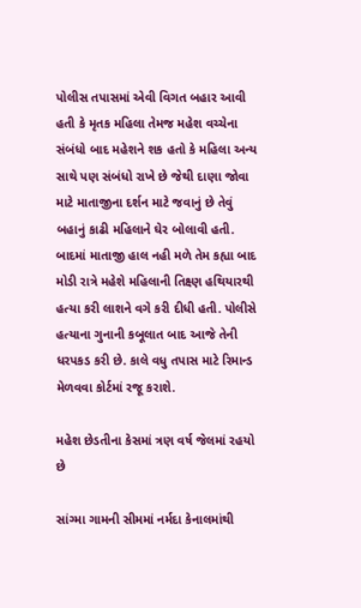પોલીસ તપાસમાં એવી વિગત બહાર આવી હતી કે મૃતક મહિલા તેમજ મહેશ વચ્ચેના સંબંધો બાદ મહેશને શક હતો કે મહિલા અન્ય સાથે પણ સંબંધો રાખે છે જેથી દાણા જોવા માટે માતાજીના દર્શન માટે જવાનું છે તેવું બહાનું કાઢી મહિલાને ઘેર બોલાવી હતી.
બાદમાં માતાજી હાલ નહી મળે તેમ કહ્યા બાદ મોડી રાત્રે મહેશે મહિલાની તિક્ષ્ણ હથિયારથી હત્યા કરી લાશને વગે કરી દીધી હતી. પોલીસે હત્યાના ગુનાની કબૂલાત બાદ આજે તેની ધરપકડ કરી છે. કાલે વધુ તપાસ માટે રિમાન્ડ મેળવવા કોર્ટમાં રજૂ કરાશે.

મહેશ છેડતીના કેસમાં ત્રણ વર્ષ જેલમાં રહયો છે

સાંગ્મા ગામની સીમમાં નર્મદા કેનાલમાંથી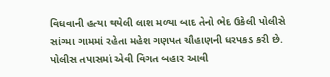વિધવાની હત્યા થયેલી લાશ મળ્યા બાદ તેનો ભેદ ઉકેલી પોલીસે સાંગ્મા ગામમાં રહેતા મહેશ ગણપત ચૌહાણની ધરપકડ કરી છે. પોલીસ તપાસમાં એવી વિગત બહાર આવી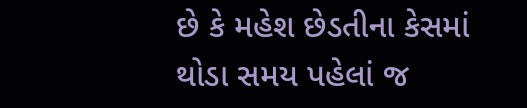છે કે મહેશ છેડતીના કેસમાં થોડા સમય પહેલાં જ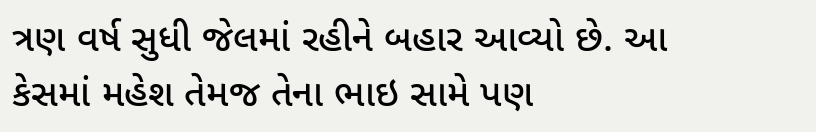ત્રણ વર્ષ સુધી જેલમાં રહીને બહાર આવ્યો છે. આ કેસમાં મહેશ તેમજ તેના ભાઇ સામે પણ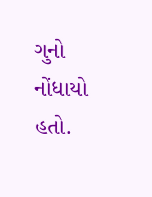ગુનો નોંધાયો હતો.